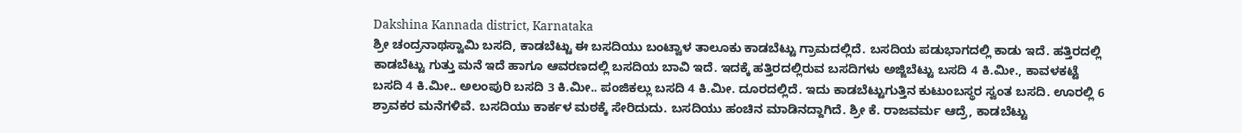Dakshina Kannada district, Karnataka
ಶ್ರೀ ಚಂದ್ರನಾಥಸ್ವಾಮಿ ಬಸದಿ, ಕಾಡಬೆಟ್ಟು ಈ ಬಸದಿಯು ಬಂಟ್ವಾಳ ತಾಲೂಕು ಕಾಡಬೆಟ್ಟು ಗ್ರಾಮದಲ್ಲಿದೆ. ಬಸದಿಯ ಪಡುಭಾಗದಲ್ಲಿ ಕಾಡು ಇದೆ. ಹತ್ತಿರದಲ್ಲಿ ಕಾಡಬೆಟ್ಟು ಗುತ್ತು ಮನೆ ಇದೆ ಹಾಗೂ ಆವರಣದಲ್ಲಿ ಬಸದಿಯ ಬಾವಿ ಇದೆ. ಇದಕ್ಕೆ ಹತ್ತಿರದಲ್ಲಿರುವ ಬಸದಿಗಳು ಅಜ್ಜಿಬೆಟ್ಟು ಬಸದಿ 4 ಕಿ.ಮೀ., ಕಾವಳಕಟ್ಟೆ ಬಸದಿ 4 ಕಿ.ಮೀ.. ಅಲಂಪುರಿ ಬಸದಿ 3 ಕಿ.ಮೀ.. ಪಂಜಿಕಲ್ಲು ಬಸದಿ 4 ಕಿ.ಮೀ. ದೂರದಲ್ಲಿದೆ. ಇದು ಕಾಡಬೆಟ್ಟುಗುತ್ತಿನ ಕುಟುಂಬಸ್ಥರ ಸ್ವಂತ ಬಸದಿ. ಊರಲ್ಲಿ 6 ಶ್ರಾವಕರ ಮನೆಗಳಿವೆ. ಬಸದಿಯು ಕಾರ್ಕಳ ಮಠಕ್ಕೆ ಸೇರಿದುದು. ಬಸದಿಯು ಹಂಚಿನ ಮಾಡಿನದ್ದಾಗಿದೆ. ಶ್ರೀ ಕೆ. ರಾಜವರ್ಮ ಆದ್ರೆ, ಕಾಡಬೆಟ್ಟು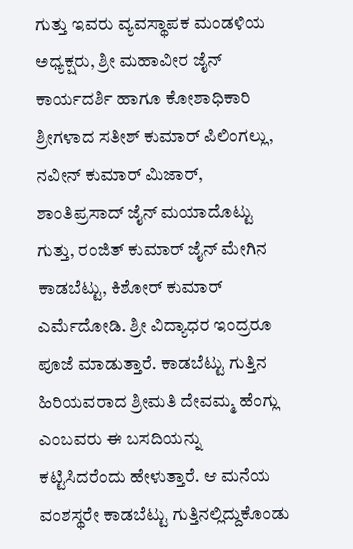ಗುತ್ತು ಇವರು ವ್ಯವಸ್ಥಾಪಕ ಮಂಡಳಿಯ ಅಧ್ಯಕ್ಷರು, ಶ್ರೀ ಮಹಾವೀರ ಜೈನ್ ಕಾರ್ಯದರ್ಶಿ ಹಾಗೂ ಕೋಶಾಧಿಕಾರಿ ಶ್ರೀಗಳಾದ ಸತೀಶ್ ಕುಮಾರ್ ಪಿಲಿಂಗಲ್ಲು, ನವೀನ್ ಕುಮಾರ್ ಮಿಜಾರ್, ಶಾಂತಿಪ್ರಸಾದ್ ಜೈನ್ ಮಯಾದೊಟ್ಟು ಗುತ್ತು, ರಂಜಿತ್ ಕುಮಾರ್ ಜೈನ್ ಮೇಗಿನ ಕಾಡಬೆಟ್ಟು, ಕಿಶೋರ್ ಕುಮಾರ್ ಎರ್ಮೆದೋಡಿ. ಶ್ರೀ ವಿದ್ಯಾಧರ ಇಂದ್ರರೂ ಪೂಜೆ ಮಾಡುತ್ತಾರೆ. ಕಾಡಬೆಟ್ಟು ಗುತ್ತಿನ ಹಿರಿಯವರಾದ ಶ್ರೀಮತಿ ದೇವಮ್ಮ ಹೆಂಗ್ಲು ಎಂಬವರು ಈ ಬಸದಿಯನ್ನು ಕಟ್ಟಿಸಿದರೆಂದು ಹೇಳುತ್ತಾರೆ. ಆ ಮನೆಯ ವಂಶಸ್ಥರೇ ಕಾಡಬೆಟ್ಟು ಗುತ್ತಿನಲ್ಲಿದ್ದುಕೊಂಡು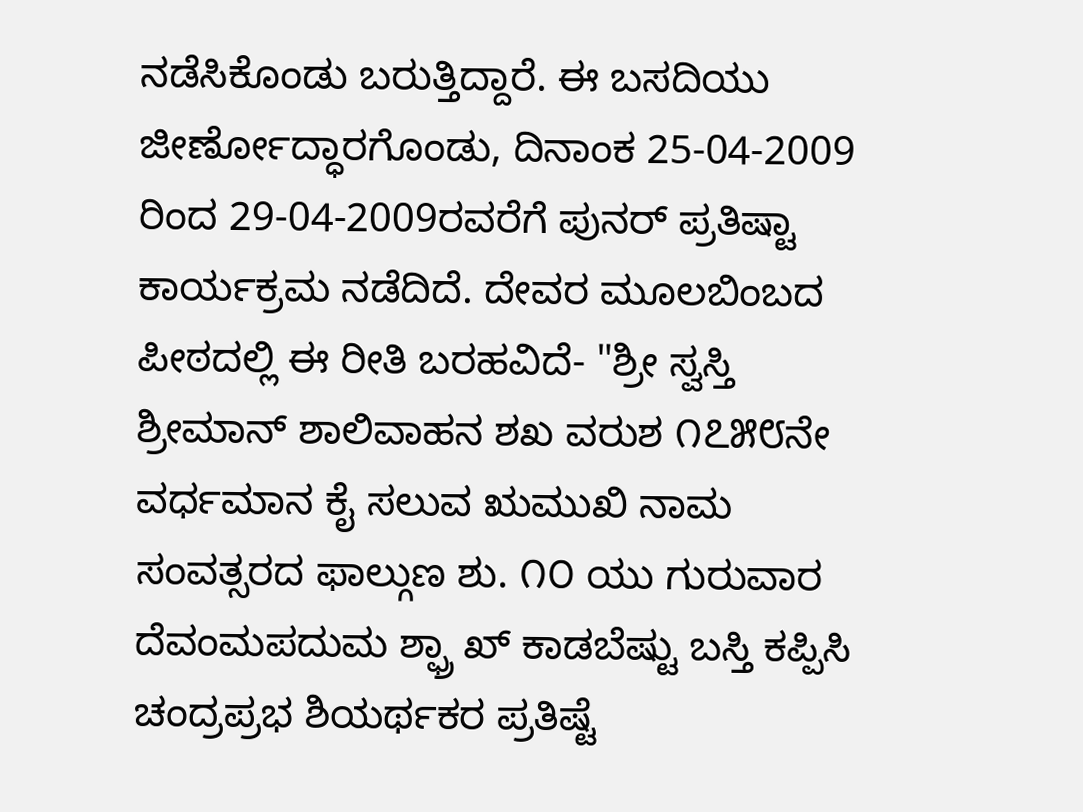ನಡೆಸಿಕೊಂಡು ಬರುತ್ತಿದ್ದಾರೆ. ಈ ಬಸದಿಯು ಜೀರ್ಣೋದ್ಧಾರಗೊಂಡು, ದಿನಾಂಕ 25-04-2009 ರಿಂದ 29-04-2009ರವರೆಗೆ ಪುನರ್ ಪ್ರತಿಷ್ಟಾ ಕಾರ್ಯಕ್ರಮ ನಡೆದಿದೆ. ದೇವರ ಮೂಲಬಿಂಬದ ಪೀಠದಲ್ಲಿ ಈ ರೀತಿ ಬರಹವಿದೆ- "ಶ್ರೀ ಸ್ವಸ್ತಿ ಶ್ರೀಮಾನ್ ಶಾಲಿವಾಹನ ಶಖ ವರುಶ ೧೭೫೮ನೇ ವರ್ಧಮಾನ ಕೈ ಸಲುವ ಋಮುಖಿ ನಾಮ ಸಂವತ್ಸರದ ಫಾಲ್ಗುಣ ಶು. ೧೦ ಯು ಗುರುವಾರ ದೆವಂಮಪದುಮ ಶ್ಫ್ರಾ ಖ್ ಕಾಡಬೆಷ್ಟು ಬಸ್ತಿ ಕಪ್ಪಿಸಿ ಚಂದ್ರಪ್ರಭ ಶಿಯರ್ಥಕರ ಪ್ರತಿಷ್ಟೆ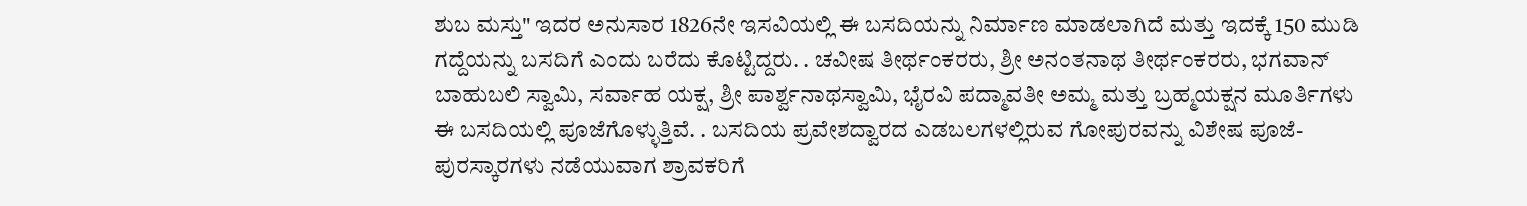ಶುಬ ಮಸ್ತು" ಇದರ ಅನುಸಾರ 1826ನೇ ಇಸವಿಯಲ್ಲಿ ಈ ಬಸದಿಯನ್ನು ನಿರ್ಮಾಣ ಮಾಡಲಾಗಿದೆ ಮತ್ತು ಇದಕ್ಕೆ 150 ಮುಡಿ ಗದ್ದೆಯನ್ನು ಬಸದಿಗೆ ಎಂದು ಬರೆದು ಕೊಟ್ಟಿದ್ದರು. . ಚವೀಷ ತೀರ್ಥಂಕರರು, ಶ್ರೀ ಅನಂತನಾಥ ತೀರ್ಥಂಕರರು, ಭಗವಾನ್ ಬಾಹುಬಲಿ ಸ್ವಾಮಿ, ಸರ್ವಾಹ ಯಕ್ಷ, ಶ್ರೀ ಪಾರ್ಶ್ವನಾಥಸ್ವಾಮಿ, ಭೈರವಿ ಪದ್ಮಾವತೀ ಅಮ್ಮ ಮತ್ತು ಬ್ರಹ್ಮಯಕ್ಷನ ಮೂರ್ತಿಗಳು ಈ ಬಸದಿಯಲ್ಲಿ ಪೂಜೆಗೊಳ್ಳುತ್ತಿವೆ. . ಬಸದಿಯ ಪ್ರವೇಶದ್ವಾರದ ಎಡಬಲಗಳಲ್ಲಿರುವ ಗೋಪುರವನ್ನು ವಿಶೇಷ ಪೂಜೆ-ಪುರಸ್ಕಾರಗಳು ನಡೆಯುವಾಗ ಶ್ರಾವಕರಿಗೆ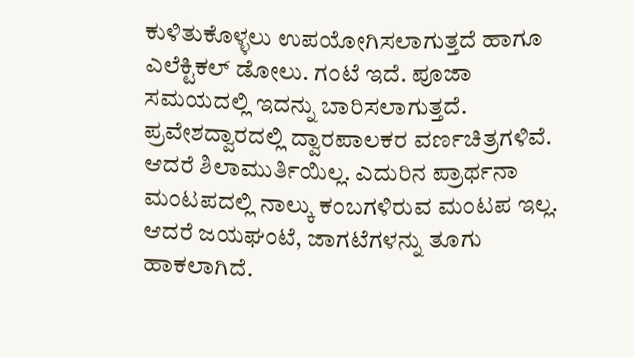ಕುಳಿತುಕೊಳ್ಳಲು ಉಪಯೋಗಿಸಲಾಗುತ್ತದೆ ಹಾಗೂ ಎಲೆಕ್ಟಿಕಲ್ ಡೋಲು. ಗಂಟೆ ಇದೆ. ಪೂಜಾ ಸಮಯದಲ್ಲಿ ಇದನ್ನು ಬಾರಿಸಲಾಗುತ್ತದೆ.
ಪ್ರವೇಶದ್ವಾರದಲ್ಲಿ ದ್ವಾರಪಾಲಕರ ವರ್ಣಚಿತ್ರಗಳಿವೆ. ಆದರೆ ಶಿಲಾಮುರ್ತಿಯಿಲ್ಲ. ಎದುರಿನ ಪ್ರಾರ್ಥನಾ ಮಂಟಪದಲ್ಲಿ ನಾಲ್ಕು ಕಂಬಗಳಿರುವ ಮಂಟಪ ಇಲ್ಲ. ಆದರೆ ಜಯಘಂಟೆ, ಜಾಗಟೆಗಳನ್ನು ತೂಗು ಹಾಕಲಾಗಿದೆ.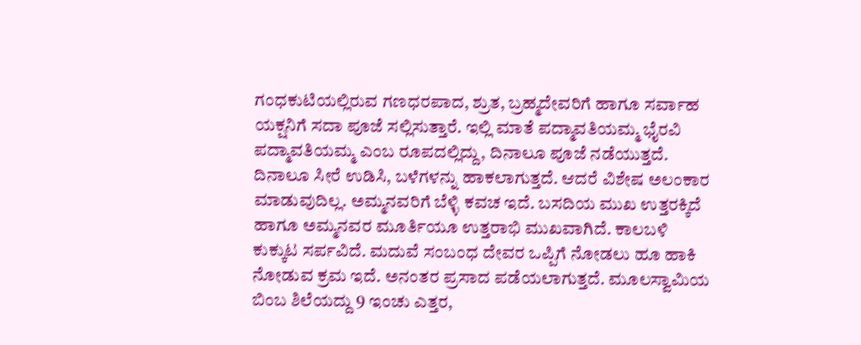ಗಂಧಕುಟಿಯಲ್ಲಿರುವ ಗಣಧರಪಾದ, ಶ್ರುತ, ಬ್ರಹ್ಮದೇವರಿಗೆ ಹಾಗೂ ಸರ್ವಾಹ ಯಕ್ಷನಿಗೆ ಸದಾ ಪೂಜೆ ಸಲ್ಲಿಸುತ್ತಾರೆ. ಇಲ್ಲಿ ಮಾತೆ ಪದ್ಮಾವತಿಯಮ್ಮ ಭೈರವಿ ಪದ್ಮಾವತಿಯಮ್ಮ ಎಂಬ ರೂಪದಲ್ಲಿದ್ದು, ದಿನಾಲೂ ಪೂಜೆ ನಡೆಯುತ್ತದೆ. ದಿನಾಲೂ ಸೀರೆ ಉಡಿಸಿ, ಬಳೆಗಳನ್ನು ಹಾಕಲಾಗುತ್ತದೆ. ಆದರೆ ವಿಶೇಷ ಅಲಂಕಾರ ಮಾಡುವುದಿಲ್ಲ. ಅಮ್ಮನವರಿಗೆ ಬೆಳ್ಳಿ ಕವಚ ಇದೆ. ಬಸದಿಯ ಮುಖ ಉತ್ತರಕ್ಕಿದೆ ಹಾಗೂ ಅಮ್ಮನವರ ಮೂರ್ತಿಯೂ ಉತ್ತರಾಭಿ ಮುಖವಾಗಿದೆ. ಕಾಲಬಳಿ ಕುಕ್ಕುಟ ಸರ್ಪವಿದೆ. ಮದುವೆ ಸಂಬಂಧ ದೇವರ ಒಪ್ಪಿಗೆ ನೋಡಲು ಹೂ ಹಾಕಿ ನೋಡುವ ಕ್ರಮ ಇದೆ. ಅನಂತರ ಪ್ರಸಾದ ಪಡೆಯಲಾಗುತ್ತದೆ. ಮೂಲಸ್ವಾಮಿಯ ಬಿಂಬ ಶಿಲೆಯದ್ದು 9 ಇಂಚು ಎತ್ತರ,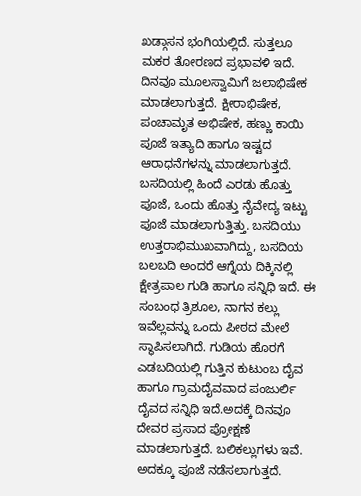ಖಡ್ಗಾಸನ ಭಂಗಿಯಲ್ಲಿದೆ. ಸುತ್ತಲೂ ಮಕರ ತೋರಣದ ಪ್ರಭಾವಳಿ ಇದೆ. ದಿನವೂ ಮೂಲಸ್ವಾಮಿಗೆ ಜಲಾಭಿಷೇಕ ಮಾಡಲಾಗುತ್ತದೆ. ಕ್ಷೀರಾಭಿಷೇಕ, ಪಂಚಾಮೃತ ಅಭಿಷೇಕ, ಹಣ್ಣು ಕಾಯಿ ಪೂಜೆ ಇತ್ಯಾದಿ ಹಾಗೂ ಇಷ್ಟದ ಆರಾಧನೆಗಳನ್ನು ಮಾಡಲಾಗುತ್ತದೆ. ಬಸದಿಯಲ್ಲಿ ಹಿಂದೆ ಎರಡು ಹೊತ್ತು ಪೂಜೆ, ಒಂದು ಹೊತ್ತು ನೈವೇದ್ಯ ಇಟ್ಟು ಪೂಜೆ ಮಾಡಲಾಗುತ್ತಿತ್ತು. ಬಸದಿಯು ಉತ್ತರಾಭಿಮುಖವಾಗಿದ್ದು, ಬಸದಿಯ ಬಲಬದಿ ಅಂದರೆ ಆಗ್ನೆಯ ದಿಕ್ಕಿನಲ್ಲಿ ಕ್ಷೇತ್ರಪಾಲ ಗುಡಿ ಹಾಗೂ ಸನ್ನಿಧಿ ಇದೆ. ಈ ಸಂಬಂಧ ತ್ರಿಶೂಲ, ನಾಗನ ಕಲ್ಲು ಇವೆಲ್ಲವನ್ನು ಒಂದು ಪೀಠದ ಮೇಲೆ ಸ್ಥಾಪಿಸಲಾಗಿದೆ. ಗುಡಿಯ ಹೊರಗೆ ಎಡಬದಿಯಲ್ಲಿ ಗುತ್ತಿನ ಕುಟುಂಬ ದೈವ ಹಾಗೂ ಗ್ರಾಮದೈವವಾದ ಪಂಜುರ್ಲಿ ದೈವದ ಸನ್ನಿಧಿ ಇದೆ.ಅದಕ್ಕೆ ದಿನವೂ ದೇವರ ಪ್ರಸಾದ ಪ್ರೋಕ್ಷಣೆ ಮಾಡಲಾಗುತ್ತದೆ. ಬಲಿಕಲ್ಲುಗಳು ಇವೆ. ಅದಕ್ಕೂ ಪೂಜೆ ನಡೆಸಲಾಗುತ್ತದೆ.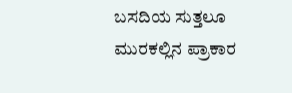ಬಸದಿಯ ಸುತ್ತಲೂ ಮುರಕಲ್ಲಿನ ಪ್ರಾಕಾರ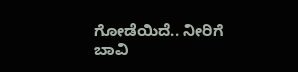ಗೋಡೆಯಿದೆ.. ನೀರಿಗೆ ಬಾವಿ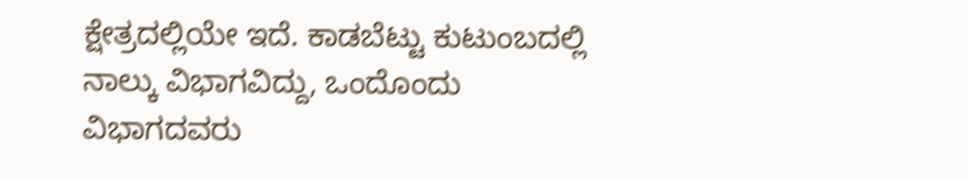ಕ್ಷೇತ್ರದಲ್ಲಿಯೇ ಇದೆ. ಕಾಡಬೆಟ್ಟು ಕುಟುಂಬದಲ್ಲಿ ನಾಲ್ಕು ವಿಭಾಗವಿದ್ದು, ಒಂದೊಂದು ವಿಭಾಗದವರು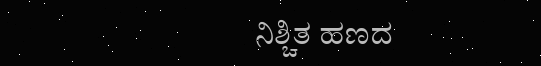ನಿಶ್ಚಿತ ಹಣದ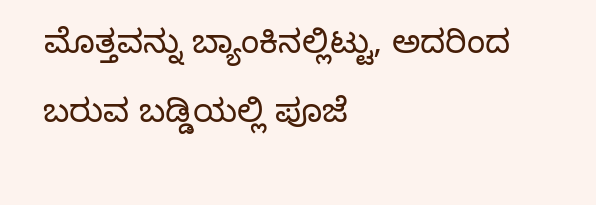ಮೊತ್ತವನ್ನು ಬ್ಯಾಂಕಿನಲ್ಲಿಟ್ಟು, ಅದರಿಂದ ಬರುವ ಬಡ್ಡಿಯಲ್ಲಿ ಪೂಜೆ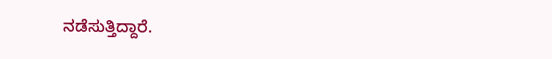ನಡೆಸುತ್ತಿದ್ದಾರೆ.